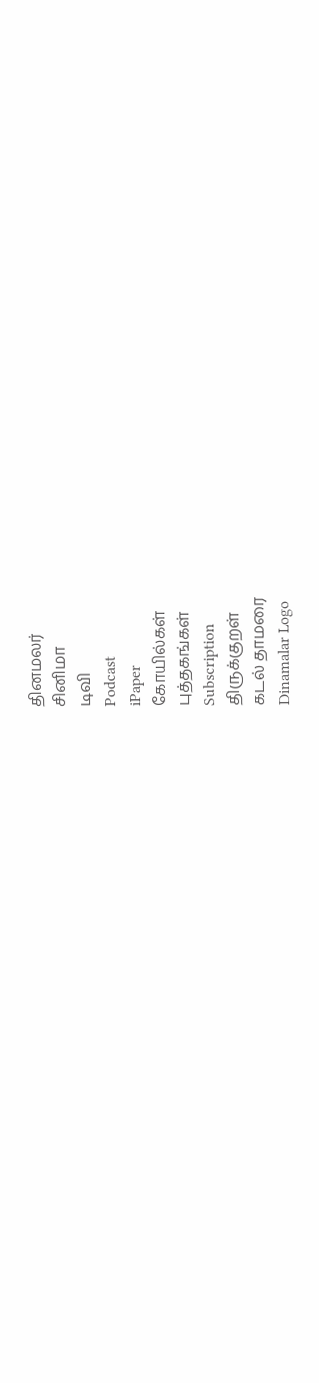தினமலர்
சினிமா
டிவி
Podcast
iPaper
கோயில்கள்
புத்தகங்கள்
Subscription
திருக்குறள்
கடல் தாமரை
Dinamalar Logo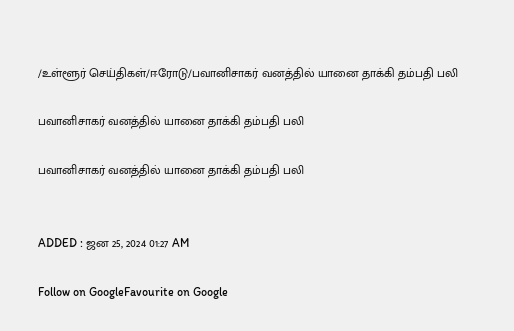/உள்ளூர் செய்திகள்/ஈரோடு/பவானிசாகர் வனத்தில் யானை தாக்கி தம்பதி பலி

பவானிசாகர் வனத்தில் யானை தாக்கி தம்பதி பலி

பவானிசாகர் வனத்தில் யானை தாக்கி தம்பதி பலி


ADDED : ஜன 25, 2024 01:27 AM

Follow on GoogleFavourite on Google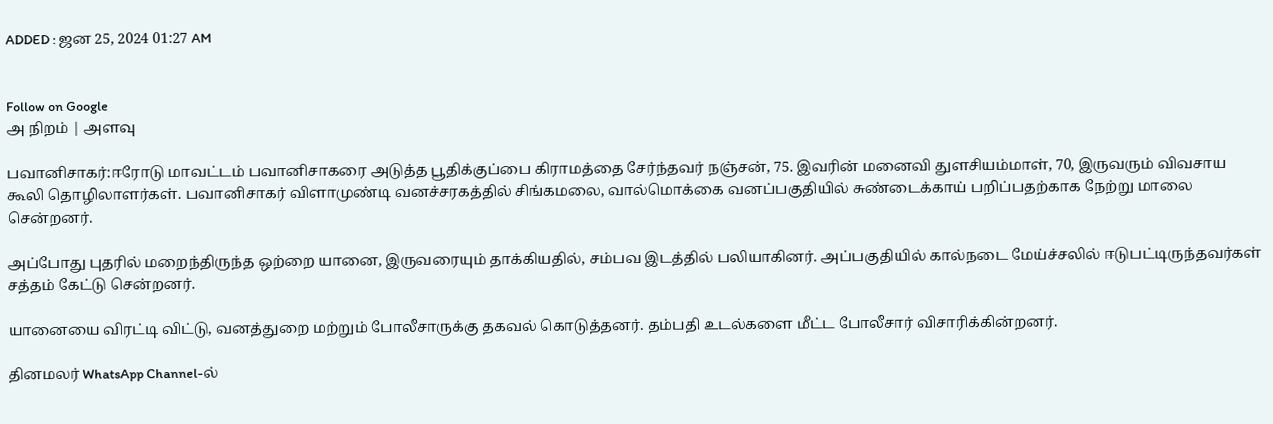ADDED : ஜன 25, 2024 01:27 AM


Follow on Google
அ நிறம் | அளவு

பவானிசாகர்:ஈரோடு மாவட்டம் பவானிசாகரை அடுத்த பூதிக்குப்பை கிராமத்தை சேர்ந்தவர் நஞ்சன், 75. இவரின் மனைவி துளசியம்மாள், 70, இருவரும் விவசாய கூலி தொழிலாளர்கள். பவானிசாகர் விளாமுண்டி வனச்சரகத்தில் சிங்கமலை, வால்மொக்கை வனப்பகுதியில் சுண்டைக்காய் பறிப்பதற்காக நேற்று மாலை சென்றனர்.

அப்போது புதரில் மறைந்திருந்த ஒற்றை யானை, இருவரையும் தாக்கியதில், சம்பவ இடத்தில் பலியாகினர். அப்பகுதியில் கால்நடை மேய்ச்சலில் ஈடுபட்டிருந்தவர்கள் சத்தம் கேட்டு சென்றனர்.

யானையை விரட்டி விட்டு, வனத்துறை மற்றும் போலீசாருக்கு தகவல் கொடுத்தனர். தம்பதி உடல்களை மீட்ட போலீசார் விசாரிக்கின்றனர்.

தினமலர் WhatsApp Channel-ல்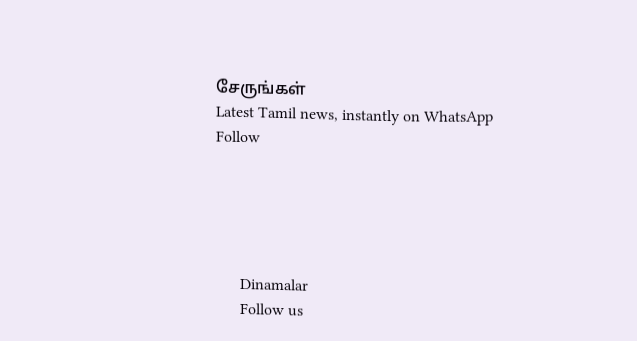சேருங்கள்
Latest Tamil news, instantly on WhatsApp
Follow





      Dinamalar
      Follow us